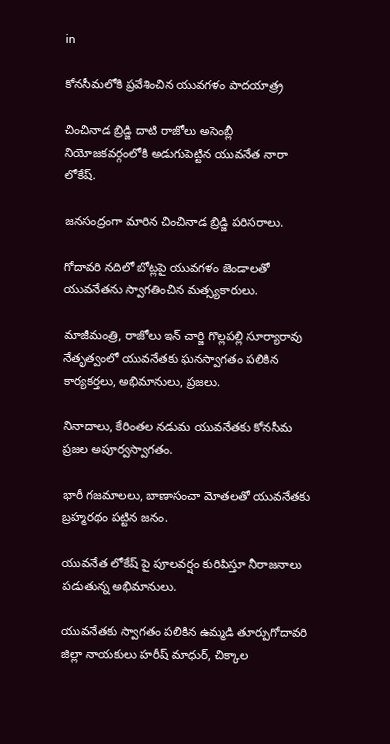in

కోనసీమలోకి ప్రవేశించిన యువగళం పాదయాత్ర్ర

చించినాడ బ్రిడ్జి దాటి రాజోలు అసెంబ్లీ నియోజకవర్గంలోకి అడుగుపెట్టిన యువనేత నారా లోకేష్.

జనసంద్రంగా మారిన చించినాడ బ్రిడ్జి పరిసరాలు.

గోదావరి నదిలో బోట్లపై యువగళం జెండాలతో యువనేతను స్వాగతించిన మత్స్యకారులు.

మాజీమంత్రి, రాజోలు ఇన్ చార్జి గొల్లపల్లి సూర్యారావు నేతృత్వంలో యువనేతకు ఘనస్వాగతం పలికిన కార్యకర్తలు, అభిమానులు, ప్రజలు.

నినాదాలు, కేరింతల నడుమ యువనేతకు కోనసీమ ప్రజల అపూర్వస్వాగతం.

భారీ గజమాలలు, బాణాసంచా మోతలతో యువనేతకు బ్రహ్మరథం పట్టిన జనం.

యువనేత లోకేష్ పై పూలవర్షం కురిపిస్తూ నీరాజనాలు పడుతున్న అభిమానులు.

యువనేతకు స్వాగతం పలికిన ఉమ్మడి తూర్పుగోదావరి జిల్లా నాయకులు హరీష్ మాధుర్, చిక్కాల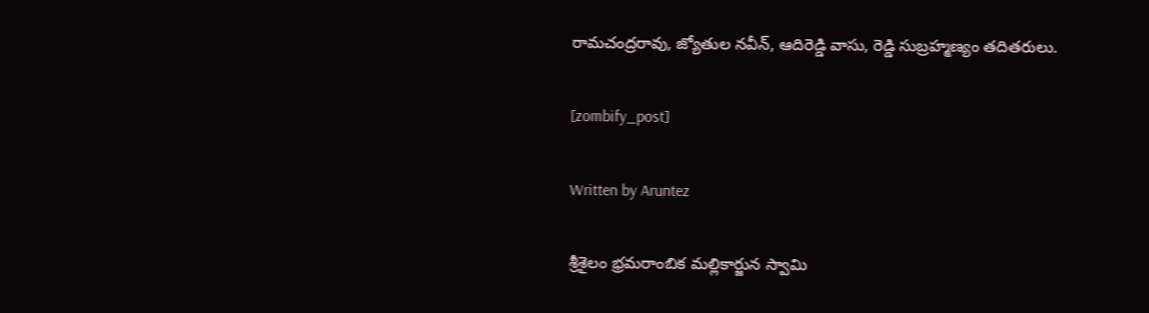రామచంద్రరావు, జ్యోతుల నవీన్, ఆదిరెడ్డి వాసు, రెడ్డి సుబ్రహ్మణ్యం తదితరులు.

[zombify_post]

Written by Aruntez

శ్రీశైలం భ్రమరాంబిక మల్లికార్జున స్వామి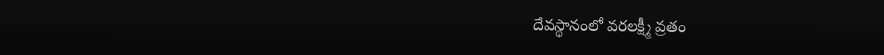దేవస్థానంలో వరలక్ష్మీ వ్రతం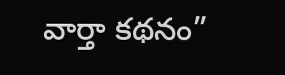వార్తా కథనం”